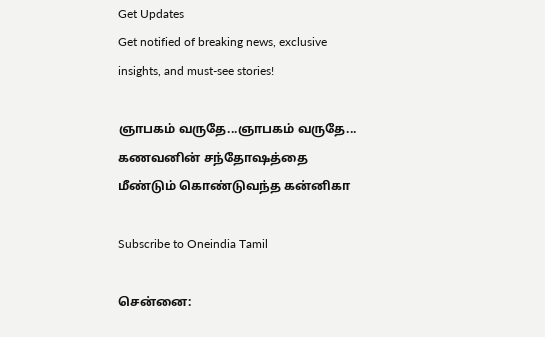Get Updates
Get notified of breaking news, exclusive insights, and must-see stories!

ஞாபகம் வருதே...ஞாபகம் வருதே... கணவனின் சந்தோஷத்தை மீண்டும் கொண்டுவந்த கன்னிகா

Subscribe to Oneindia Tamil

சென்னை: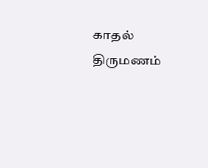காதல் திருமணம்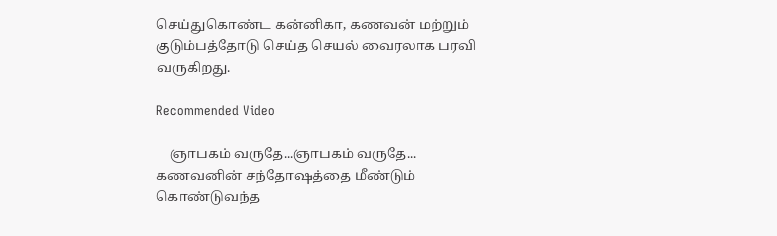செய்துகொண்ட கன்னிகா, கணவன் மற்றும் குடும்பத்தோடு செய்த செயல் வைரலாக பரவி வருகிறது.

Recommended Video

    ஞாபகம் வருதே...ஞாபகம் வருதே... கணவனின் சந்தோஷத்தை மீண்டும் கொண்டுவந்த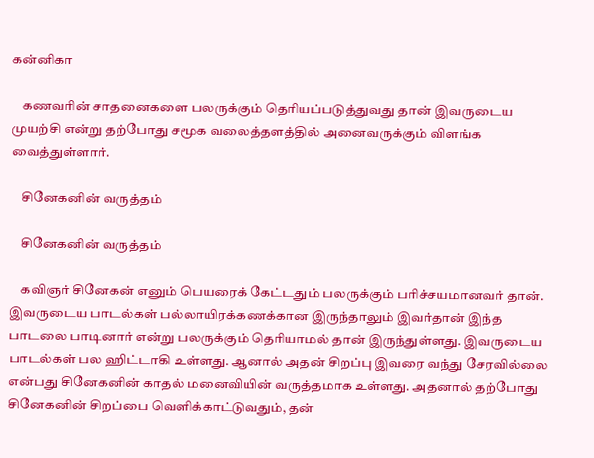கன்னிகா

    கணவரின் சாதனைகளை பலருக்கும் தெரியப்படுத்துவது தான் இவருடைய முயற்சி என்று தற்போது சமூக வலைத்தளத்தில் அனைவருக்கும் விளங்க வைத்துள்ளார்.

    சினேகனின் வருத்தம்

    சினேகனின் வருத்தம்

    கவிஞர் சினேகன் எனும் பெயரைக் கேட்டதும் பலருக்கும் பரிச்சயமானவர் தான். இவருடைய பாடல்கள் பல்லாயிரக்கணக்கான இருந்தாலும் இவர்தான் இந்த பாடலை பாடினார் என்று பலருக்கும் தெரியாமல் தான் இருந்துள்ளது. இவருடைய பாடல்கள் பல ஹிட்டாகி உள்ளது. ஆனால் அதன் சிறப்பு இவரை வந்து சேரவில்லை என்பது சினேகனின் காதல் மனைவியின் வருத்தமாக உள்ளது. அதனால் தற்போது சினேகனின் சிறப்பை வெளிக்காட்டுவதும், தன்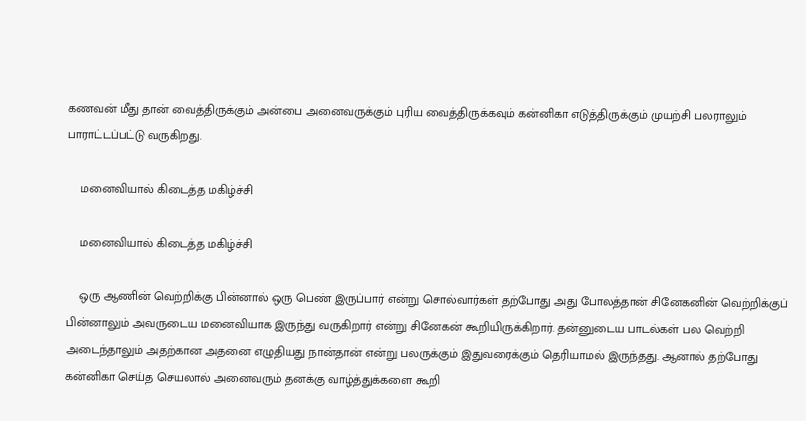கணவன் மீது தான் வைத்திருக்கும் அன்பை அனைவருக்கும் புரிய வைத்திருக்கவும் கன்னிகா எடுத்திருக்கும் முயற்சி பலராலும் பாராட்டப்பட்டு வருகிறது.

    மனைவியால் கிடைத்த மகிழ்ச்சி

    மனைவியால் கிடைத்த மகிழ்ச்சி

    ஒரு ஆணின் வெற்றிக்கு பின்னால் ஒரு பெண் இருப்பார் என்று சொல்வார்கள் தற்போது அது போலத்தான் சினேகனின் வெற்றிக்குப் பின்னாலும் அவருடைய மனைவியாக இருந்து வருகிறார் என்று சினேகன் கூறியிருக்கிறார். தன்னுடைய பாடல்கள் பல வெற்றி அடைந்தாலும் அதற்கான அதனை எழுதியது நான்தான் என்று பலருக்கும் இதுவரைக்கும் தெரியாமல் இருந்தது. ஆனால் தற்போது கன்னிகா செய்த செயலால் அனைவரும் தனக்கு வாழ்த்துக்களை கூறி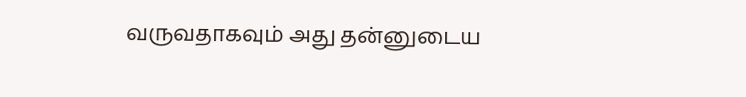வருவதாகவும் அது தன்னுடைய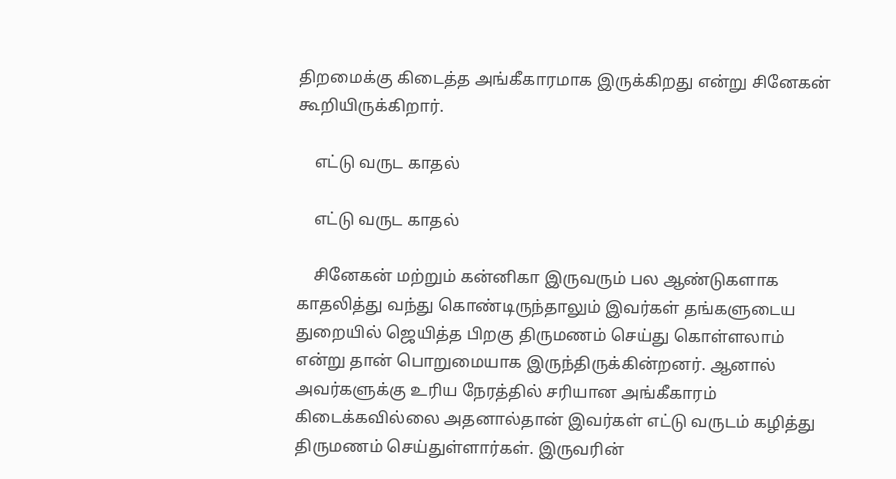திறமைக்கு கிடைத்த அங்கீகாரமாக இருக்கிறது என்று சினேகன் கூறியிருக்கிறார்.

    எட்டு வருட காதல்

    எட்டு வருட காதல்

    சினேகன் மற்றும் கன்னிகா இருவரும் பல ஆண்டுகளாக காதலித்து வந்து கொண்டிருந்தாலும் இவர்கள் தங்களுடைய துறையில் ஜெயித்த பிறகு திருமணம் செய்து கொள்ளலாம் என்று தான் பொறுமையாக இருந்திருக்கின்றனர். ஆனால் அவர்களுக்கு உரிய நேரத்தில் சரியான அங்கீகாரம் கிடைக்கவில்லை அதனால்தான் இவர்கள் எட்டு வருடம் கழித்து திருமணம் செய்துள்ளார்கள். இருவரின்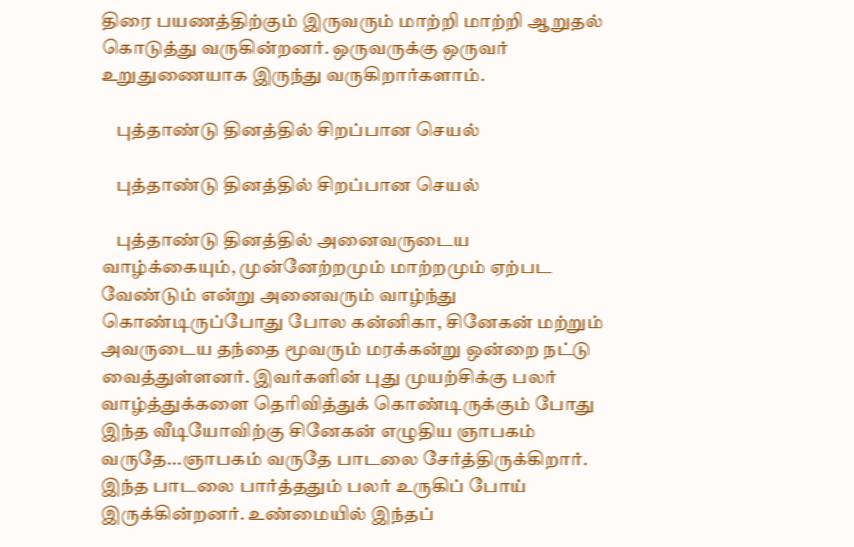திரை பயணத்திற்கும் இருவரும் மாற்றி மாற்றி ஆறுதல் கொடுத்து வருகின்றனர். ஒருவருக்கு ஒருவர் உறுதுணையாக இருந்து வருகிறார்களாம்.

    புத்தாண்டு தினத்தில் சிறப்பான செயல்

    புத்தாண்டு தினத்தில் சிறப்பான செயல்

    புத்தாண்டு தினத்தில் அனைவருடைய வாழ்க்கையும், முன்னேற்றமும் மாற்றமும் ஏற்பட வேண்டும் என்று அனைவரும் வாழ்ந்து கொண்டிருப்போது போல கன்னிகா, சினேகன் மற்றும் அவருடைய தந்தை மூவரும் மரக்கன்று ஒன்றை நட்டு வைத்துள்ளனர். இவர்களின் புது முயற்சிக்கு பலர் வாழ்த்துக்களை தெரிவித்துக் கொண்டிருக்கும் போது இந்த வீடியோவிற்கு சினேகன் எழுதிய ஞாபகம் வருதே...ஞாபகம் வருதே பாடலை சேர்த்திருக்கிறார். இந்த பாடலை பார்த்ததும் பலர் உருகிப் போய் இருக்கின்றனர். உண்மையில் இந்தப்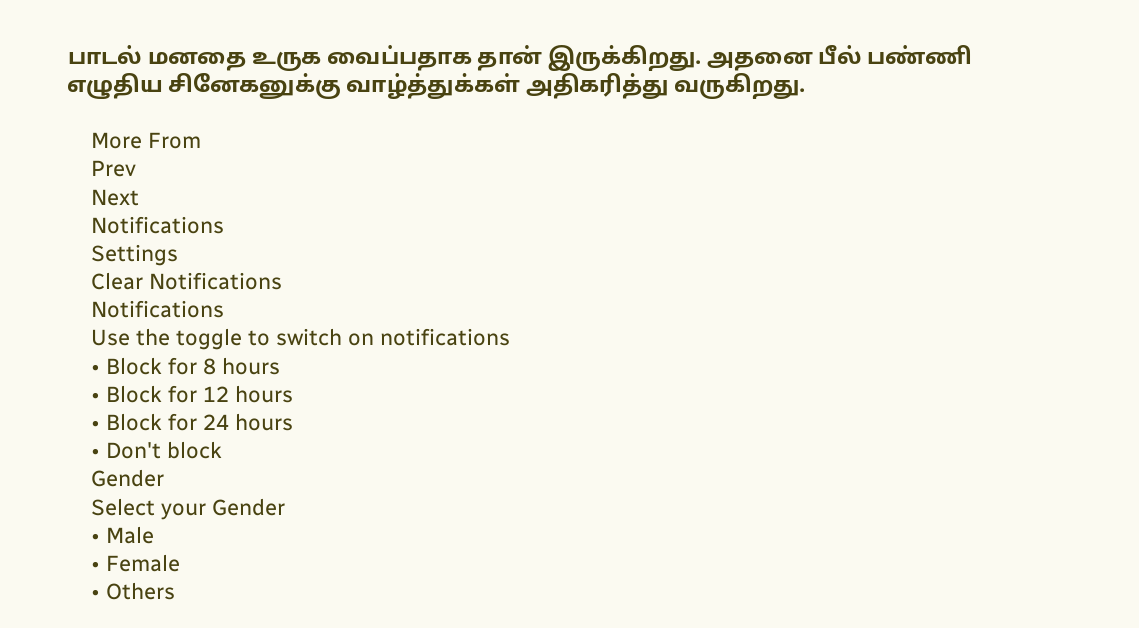பாடல் மனதை உருக வைப்பதாக தான் இருக்கிறது. அதனை பீல் பண்ணி எழுதிய சினேகனுக்கு வாழ்த்துக்கள் அதிகரித்து வருகிறது.

    More From
    Prev
    Next
    Notifications
    Settings
    Clear Notifications
    Notifications
    Use the toggle to switch on notifications
    • Block for 8 hours
    • Block for 12 hours
    • Block for 24 hours
    • Don't block
    Gender
    Select your Gender
    • Male
    • Female
    • Others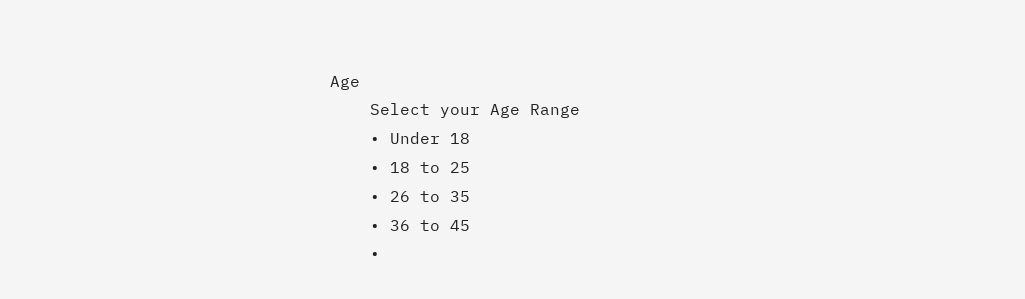Age
    Select your Age Range
    • Under 18
    • 18 to 25
    • 26 to 35
    • 36 to 45
    •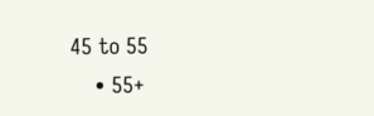45 to 55
    • 55+